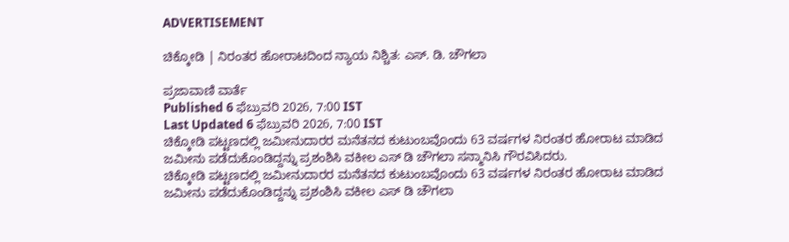ADVERTISEMENT

ಚಿಕ್ಕೋಡಿ | ನಿರಂತರ ಹೋರಾಟದಿಂದ ನ್ಯಾಯ ನಿಶ್ಚಿತ: ಎಸ್. ಡಿ. ಚೌಗಲಾ

ಪ್ರಜಾವಾಣಿ ವಾರ್ತೆ
Published 6 ಫೆಬ್ರುವರಿ 2026, 7:00 IST
Last Updated 6 ಫೆಬ್ರುವರಿ 2026, 7:00 IST
ಚಿಕ್ಕೋಡಿ ಪಟ್ಟಣದಲ್ಲಿ ಜಮೀನುದಾರರ ಮನೆತನದ ಕುಟುಂಬವೊಂದು 63 ವರ್ಷಗಳ ನಿರಂತರ ಹೋರಾಟ ಮಾಡಿದ ಜಮೀನು ಪಡೆದುಕೊಂಡಿದ್ದನ್ನು ಪ್ರಶಂಶಿಸಿ ವಕೀಲ ಎಸ್ ಡಿ ಚೌಗಲಾ ಸನ್ಮಾನಿಸಿ ಗೌರವಿಸಿದರು.
ಚಿಕ್ಕೋಡಿ ಪಟ್ಟಣದಲ್ಲಿ ಜಮೀನುದಾರರ ಮನೆತನದ ಕುಟುಂಬವೊಂದು 63 ವರ್ಷಗಳ ನಿರಂತರ ಹೋರಾಟ ಮಾಡಿದ ಜಮೀನು ಪಡೆದುಕೊಂಡಿದ್ದನ್ನು ಪ್ರಶಂಶಿಸಿ ವಕೀಲ ಎಸ್ ಡಿ ಚೌಗಲಾ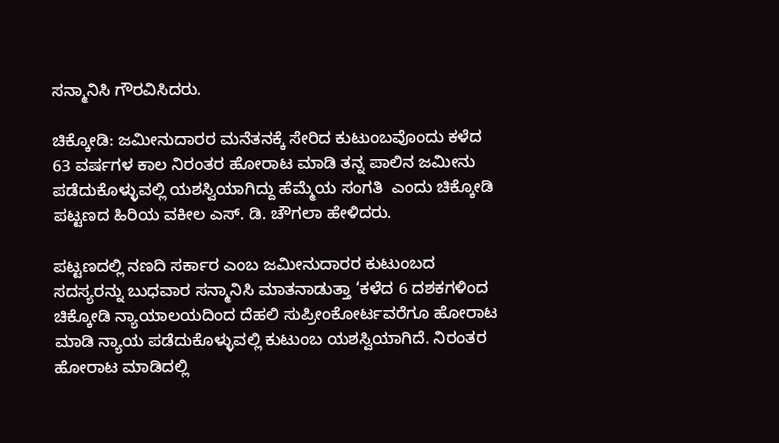ಸನ್ಮಾನಿಸಿ ಗೌರವಿಸಿದರು.

ಚಿಕ್ಕೋಡಿ: ಜಮೀನುದಾರರ ಮನೆತನಕ್ಕೆ ಸೇರಿದ ಕುಟುಂಬವೊಂದು ಕಳೆದ 63 ವರ್ಷಗಳ ಕಾಲ ನಿರಂತರ ಹೋರಾಟ ಮಾಡಿ ತನ್ನ ಪಾಲಿನ ಜಮೀನು ಪಡೆದುಕೊಳ್ಳುವಲ್ಲಿ ಯಶಸ್ವಿಯಾಗಿದ್ದು ಹೆಮ್ಮೆಯ ಸಂಗತಿ  ಎಂದು ಚಿಕ್ಕೋಡಿ ಪಟ್ಟಣದ ಹಿರಿಯ ವಕೀಲ ಎಸ್. ಡಿ. ಚೌಗಲಾ ಹೇಳಿದರು.

ಪಟ್ಟಣದಲ್ಲಿ ನಣದಿ ಸರ್ಕಾರ ಎಂಬ ಜಮೀನುದಾರರ ಕುಟುಂಬದ ಸದಸ್ಯರನ್ನು ಬುಧವಾರ ಸನ್ಮಾನಿಸಿ ಮಾತನಾಡುತ್ತಾ ‘ಕಳೆದ 6 ದಶಕಗಳಿಂದ ಚಿಕ್ಕೋಡಿ ನ್ಯಾಯಾಲಯದಿಂದ ದೆಹಲಿ ಸುಪ್ರೀಂಕೋರ್ಟವರೆಗೂ ಹೋರಾಟ ಮಾಡಿ ನ್ಯಾಯ ಪಡೆದುಕೊಳ್ಳುವಲ್ಲಿ ಕುಟುಂಬ ಯಶಸ್ವಿಯಾಗಿದೆ. ನಿರಂತರ ಹೋರಾಟ ಮಾಡಿದಲ್ಲಿ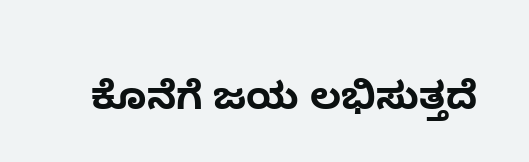ಕೊನೆಗೆ ಜಯ ಲಭಿಸುತ್ತದೆ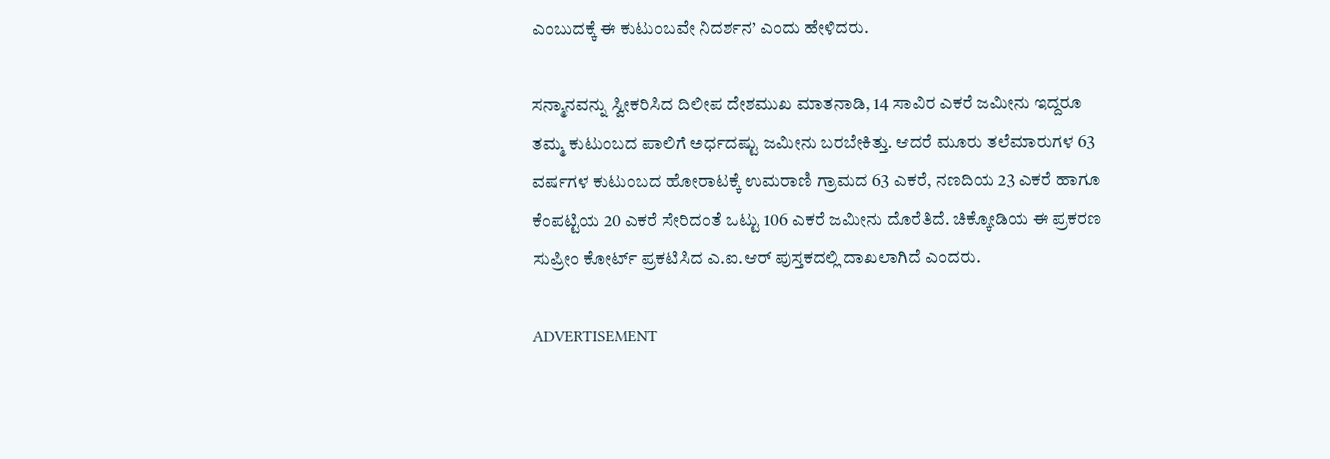ಎಂಬುದಕ್ಕೆ ಈ ಕುಟುಂಬವೇ ನಿದರ್ಶನ’ ಎಂದು ಹೇಳಿದರು.

ಸನ್ಮಾನವನ್ನು ಸ್ವೀಕರಿಸಿದ ದಿಲೀಪ ದೇಶಮುಖ ಮಾತನಾಡಿ, 14 ಸಾವಿರ ಎಕರೆ ಜಮೀನು ಇದ್ದರೂ ತಮ್ಮ ಕುಟುಂಬದ ಪಾಲಿಗೆ ಅರ್ಧದಷ್ಟು ಜಮೀನು ಬರಬೇಕಿತ್ತು. ಆದರೆ ಮೂರು ತಲೆಮಾರುಗಳ 63 ವರ್ಷಗಳ ಕುಟುಂಬದ ಹೋರಾಟಕ್ಕೆ ಉಮರಾಣಿ ಗ್ರಾಮದ 63 ಎಕರೆ, ನಣದಿಯ 23 ಎಕರೆ ಹಾಗೂ ಕೆಂಪಟ್ಟಿಯ 20 ಎಕರೆ ಸೇರಿದಂತೆ ಒಟ್ಟು 106 ಎಕರೆ ಜಮೀನು ದೊರೆತಿದೆ. ಚಿಕ್ಕೋಡಿಯ ಈ ಪ್ರಕರಣ ಸುಪ್ರೀಂ ಕೋರ್ಟ್ ಪ್ರಕಟಿಸಿದ ಎ.ಐ.ಆರ್ ಪುಸ್ತಕದಲ್ಲಿ ದಾಖಲಾಗಿದೆ ಎಂದರು.

ADVERTISEMENT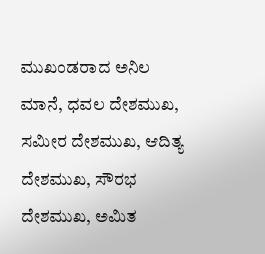ಮುಖಂಡರಾದ ಅನಿಲ ಮಾನೆ, ಧವಲ ದೇಶಮುಖ, ಸಮೀರ ದೇಶಮುಖ, ಆದಿತ್ಯ ದೇಶಮುಖ, ಸೌರಭ ದೇಶಮುಖ, ಅಮಿತ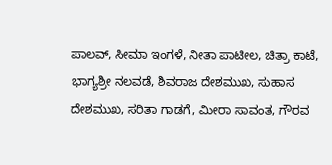ಪಾಲವ್, ಸೀಮಾ ಇಂಗಳೆ, ನೀತಾ ಪಾಟೀಲ, ಚಿತ್ರಾ ಕಾಟೆ, ಭಾಗ್ಯಶ್ರೀ ನಲವಡೆ, ಶಿವರಾಜ ದೇಶಮುಖ, ಸುಹಾಸ ದೇಶಮುಖ, ಸರಿತಾ ಗಾಡಗೆ, ಮೀರಾ ಸಾವಂತ, ಗೌರವ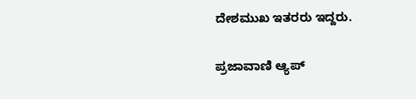ದೇಶಮುಖ ಇತರರು ಇದ್ದರು.

ಪ್ರಜಾವಾಣಿ ಆ್ಯಪ್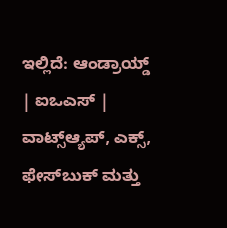ಇಲ್ಲಿದೆ: ಆಂಡ್ರಾಯ್ಡ್ | ಐಒಎಸ್ | ವಾಟ್ಸ್ಆ್ಯಪ್, ಎಕ್ಸ್, ಫೇಸ್‌ಬುಕ್ ಮತ್ತು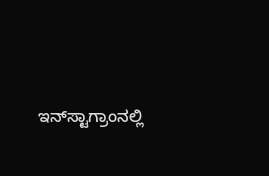ಇನ್‌ಸ್ಟಾಗ್ರಾಂನಲ್ಲಿ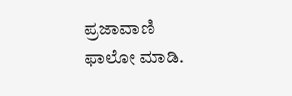ಪ್ರಜಾವಾಣಿ ಫಾಲೋ ಮಾಡಿ.